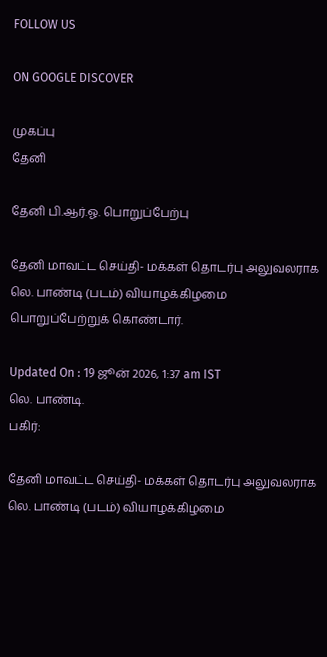FOLLOW US

ON GOOGLE DISCOVER

முகப்பு
தேனி

தேனி பி.ஆர்.ஓ. பொறுப்பேற்பு

தேனி மாவட்ட செய்தி- மக்கள் தொடர்பு அலுவலராக லெ. பாண்டி (படம்) வியாழக்கிழமை பொறுப்பேற்றுக் கொண்டார்.

Updated On : 19 ஜூன் 2026, 1:37 am IST
லெ. பாண்டி.
பகிர்:

தேனி மாவட்ட செய்தி- மக்கள் தொடர்பு அலுவலராக லெ. பாண்டி (படம்) வியாழக்கிழமை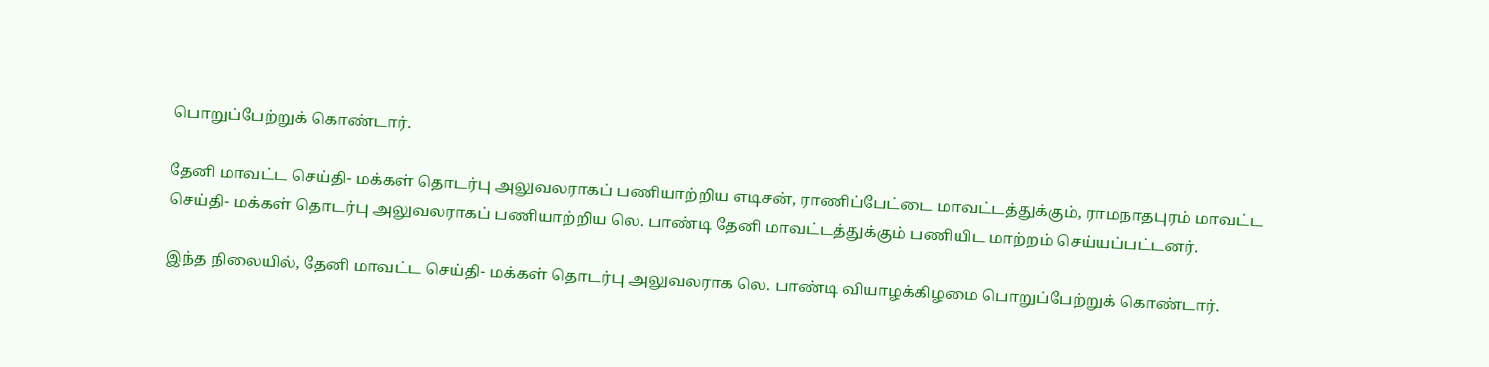பொறுப்பேற்றுக் கொண்டார்.

தேனி மாவட்ட செய்தி- மக்கள் தொடர்பு அலுவலராகப் பணியாற்றிய எடிசன், ராணிப்பேட்டை மாவட்டத்துக்கும், ராமநாதபுரம் மாவட்ட செய்தி- மக்கள் தொடர்பு அலுவலராகப் பணியாற்றிய லெ. பாண்டி தேனி மாவட்டத்துக்கும் பணியிட மாற்றம் செய்யப்பட்டனர்.

இந்த நிலையில், தேனி மாவட்ட செய்தி- மக்கள் தொடர்பு அலுவலராக லெ. பாண்டி வியாழக்கிழமை பொறுப்பேற்றுக் கொண்டார்.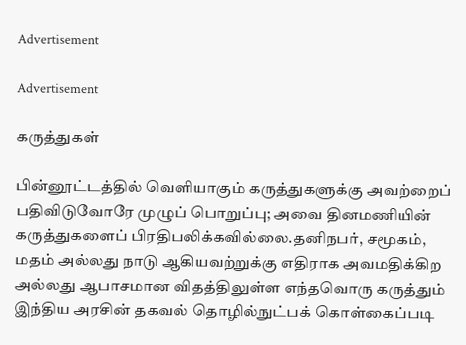Advertisement

Advertisement

கருத்துகள்

பின்னூட்டத்தில் வெளியாகும் கருத்துகளுக்கு அவற்றைப் பதிவிடுவோரே முழுப் பொறுப்பு; அவை தினமணியின் கருத்துகளைப் பிரதிபலிக்கவில்லை.தனிநபர், சமூகம், மதம் அல்லது நாடு ஆகியவற்றுக்கு எதிராக அவமதிக்கிற அல்லது ஆபாசமான விதத்திலுள்ள எந்தவொரு கருத்தும் இந்திய அரசின் தகவல் தொழில்நுட்பக் கொள்கைப்படி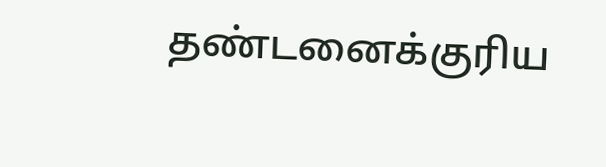தண்டனைக்குரிய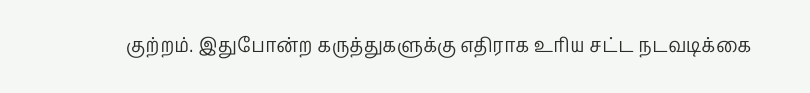குற்றம். இதுபோன்ற கருத்துகளுக்கு எதிராக உரிய சட்ட நடவடிக்கை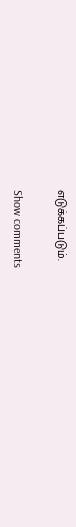எடுக்கப்படும்.

Show comments